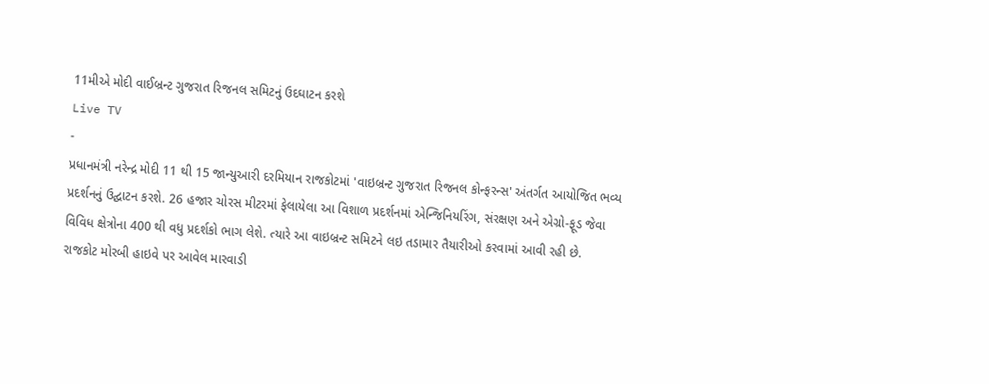11મીએ મોદી વાઈબ્રન્ટ ગુજરાત રિજનલ સમિટનું ઉદઘાટન કરશે
Live TV
-
પ્રધાનમંત્રી નરેન્દ્ર મોદી 11 થી 15 જાન્યુઆરી દરમિયાન રાજકોટમાં 'વાઇબ્રન્ટ ગુજરાત રિજનલ કોન્ફરન્સ' અંતર્ગત આયોજિત ભવ્ય પ્રદર્શનનું ઉદ્ઘાટન કરશે. 26 હજાર ચોરસ મીટરમાં ફેલાયેલા આ વિશાળ પ્રદર્શનમાં એન્જિનિયરિંગ, સંરક્ષણ અને એગ્રો-ફૂડ જેવા વિવિધ ક્ષેત્રોના 400 થી વધુ પ્રદર્શકો ભાગ લેશે. ત્યારે આ વાઇબ્રન્ટ સમિટને લઇ તડામાર તૈયારીઓ કરવામાં આવી રહી છે.
રાજકોટ મોરબી હાઇવે પર આવેલ મારવાડી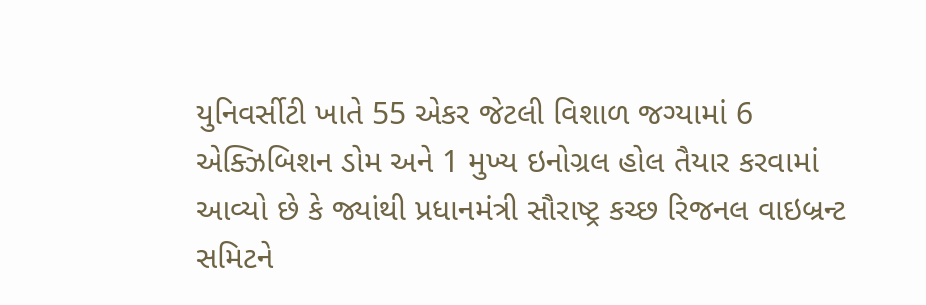યુનિવર્સીટી ખાતે 55 એકર જેટલી વિશાળ જગ્યામાં 6 એક્ઝિબિશન ડોમ અને 1 મુખ્ય ઇનોગ્રલ હોલ તૈયાર કરવામાં આવ્યો છે કે જ્યાંથી પ્રધાનમંત્રી સૌરાષ્ટ્ર કચ્છ રિજનલ વાઇબ્રન્ટ સમિટને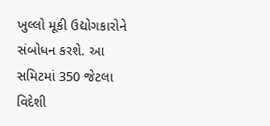ખુલ્લો મૂકી ઉદ્યોગકારોને સંબોધન કરશે. આ સમિટમાં 350 જેટલા વિદેશી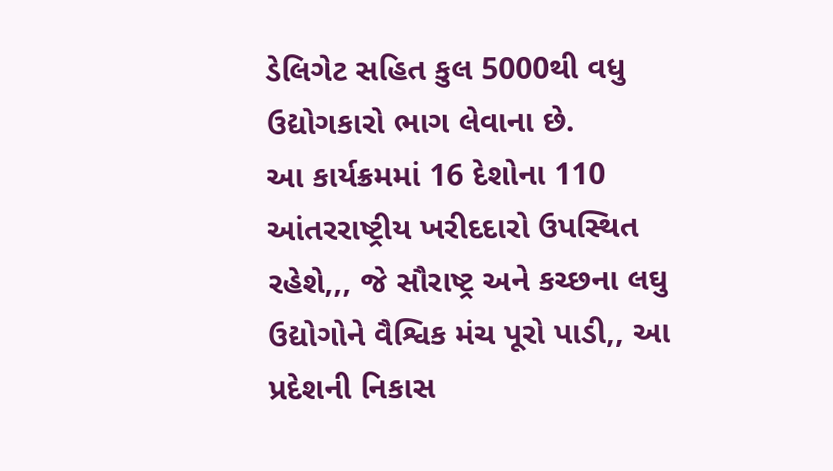ડેલિગેટ સહિત કુલ 5000થી વધુ ઉદ્યોગકારો ભાગ લેવાના છે.
આ કાર્યક્રમમાં 16 દેશોના 110 આંતરરાષ્ટ્રીય ખરીદદારો ઉપસ્થિત રહેશે,,, જે સૌરાષ્ટ્ર અને કચ્છના લઘુ ઉદ્યોગોને વૈશ્વિક મંચ પૂરો પાડી,, આ પ્રદેશની નિકાસ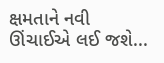ક્ષમતાને નવી ઊંચાઈએ લઈ જશે...